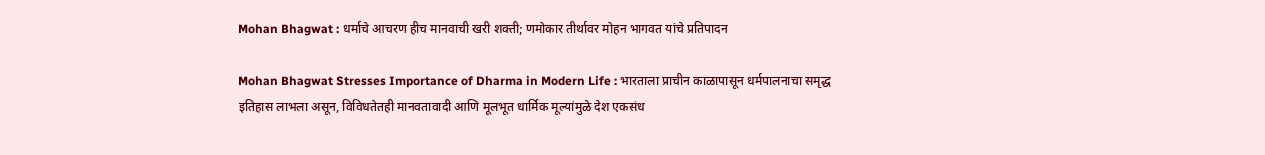Mohan Bhagwat : धर्माचे आचरण हीच मानवाची खरी शक्ती; णमोकार तीर्थावर मोहन भागवत यांचे प्रतिपादन

Mohan Bhagwat Stresses Importance of Dharma in Modern Life : भारताला प्राचीन काळापासून धर्मपालनाचा समृद्ध इतिहास लाभला असून, विविधतेतही मानवतावादी आणि मूलभूत धार्मिक मूल्यांमुळे देश एकसंध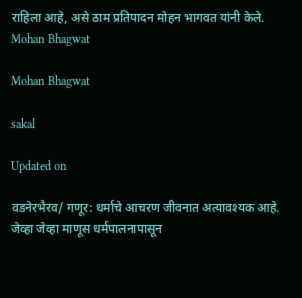राहिला आहे, असे ठाम प्रतिपादन मोहन भागवत यांनी केले.
Mohan Bhagwat

Mohan Bhagwat

sakal

Updated on

वडनेरभैरव/ गणूर: धर्माचे आचरण जीवनात अत्यावश्यक आहे. जेव्हा जेव्हा माणूस धर्मपालनापासून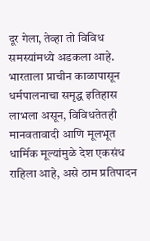दूर गेला, तेव्हा तो विविध समस्यांमध्ये अडकला आहे. भारताला प्राचीन काळापासून धर्मपालनाचा समृद्ध इतिहास लाभला असून, विविधतेतही मानवतावादी आणि मूलभूत धार्मिक मूल्यांमुळे देश एकसंध राहिला आहे, असे ठाम प्रतिपादन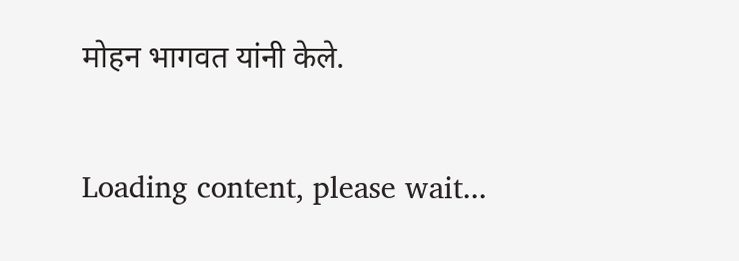मोहन भागवत यांनी केले.

Loading content, please wait...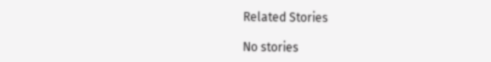Related Stories

No stories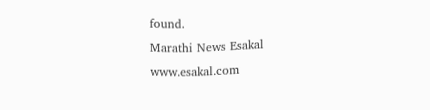found.
Marathi News Esakal
www.esakal.com